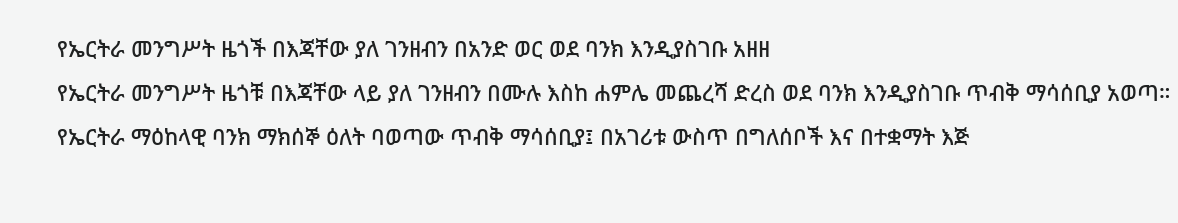የኤርትራ መንግሥት ዜጎች በእጃቸው ያለ ገንዘብን በአንድ ወር ወደ ባንክ እንዲያስገቡ አዘዘ
የኤርትራ መንግሥት ዜጎቹ በእጃቸው ላይ ያለ ገንዘብን በሙሉ እስከ ሐምሌ መጨረሻ ድረስ ወደ ባንክ እንዲያስገቡ ጥብቅ ማሳሰቢያ አወጣ። የኤርትራ ማዕከላዊ ባንክ ማክሰኞ ዕለት ባወጣው ጥብቅ ማሳሰቢያ፤ በአገሪቱ ውስጥ በግለሰቦች እና በተቋማት እጅ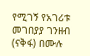የሚገኝ የአገሪቱ መገበያያ ገንዘብ (ናቅፋ) በሙሉ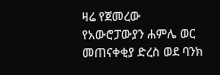ዛሬ የጀመረው የአውሮፓውያን ሐምሌ ወር መጠናቀቂያ ድረስ ወደ ባንክ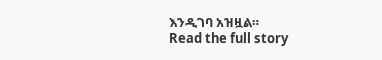እንዲገባ አዝዟል።
Read the full story